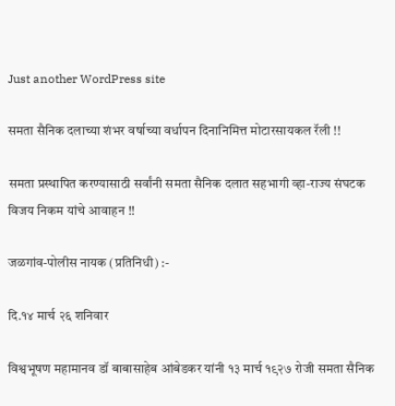Just another WordPress site

समता सैनिक दलाच्या शंभर वर्षाच्या वर्धापन दिनानिमित्त मोटारसायकल रॅली !!

समता प्रस्थापित करण्यासाठी सर्वांनी समता सैनिक दलात सहभागी व्हा-राज्य संघटक विजय निकम यांचे आवाहन !!

जळगांव-पोलीस नायक (प्रतिनिधी) :-

दि.१४ मार्च २६ शनिवार

विश्वभूषण महामानव डॉ बाबासाहेब आंबेडकर यांनी १३ मार्च १९२७ रोजी समता सैनिक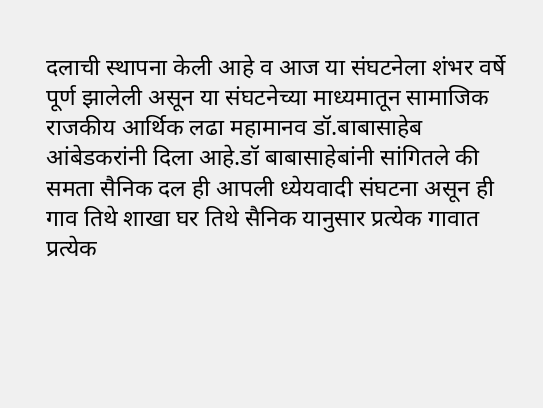दलाची स्थापना केली आहे व आज या संघटनेला शंभर वर्षे पूर्ण झालेली असून या संघटनेच्या माध्यमातून सामाजिक राजकीय आर्थिक लढा महामानव डॉ.बाबासाहेब आंबेडकरांनी दिला आहे.डॉ बाबासाहेबांनी सांगितले की समता सैनिक दल ही आपली ध्येयवादी संघटना असून ही गाव तिथे शाखा घर तिथे सैनिक यानुसार प्रत्येक गावात प्रत्येक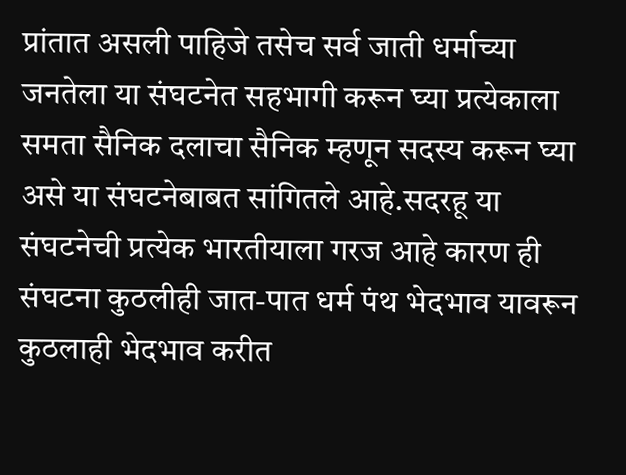प्रांतात असली पाहिजे तसेच सर्व जाती धर्माच्या जनतेला या संघटनेत सहभागी करून घ्या प्रत्येकाला समता सैनिक दलाचा सैनिक म्हणून सदस्य करून घ्या असे या संघटनेबाबत सांगितले आहे.सदरहू या संघटनेची प्रत्येक भारतीयाला गरज आहे कारण ही संघटना कुठलीही जात-पात धर्म पंथ भेदभाव यावरून कुठलाही भेदभाव करीत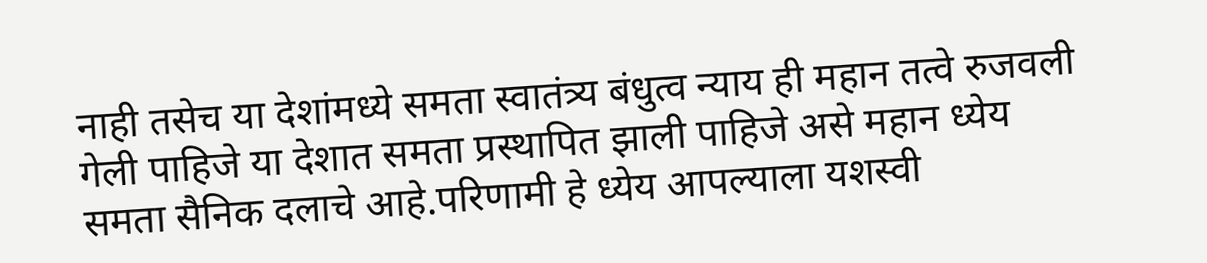नाही तसेच या देशांमध्ये समता स्वातंत्र्य बंधुत्व न्याय ही महान तत्वे रुजवली गेली पाहिजे या देशात समता प्रस्थापित झाली पाहिजे असे महान ध्येय समता सैनिक दलाचे आहे.परिणामी हे ध्येय आपल्याला यशस्वी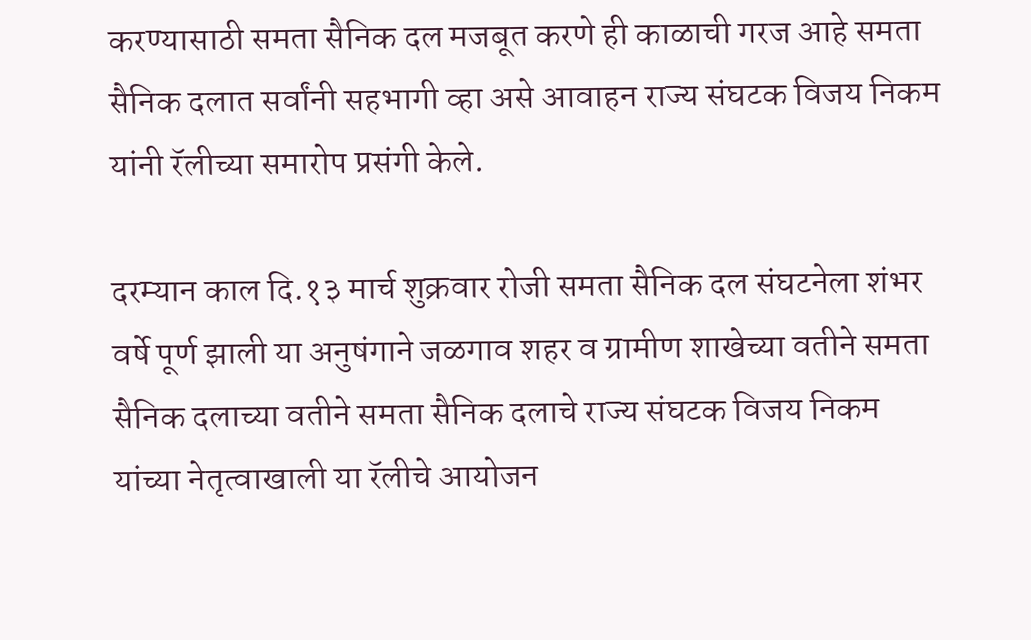करण्यासाठी समता सैनिक दल मजबूत करणे ही काळाची गरज आहे समता सैनिक दलात सर्वांनी सहभागी व्हा असे आवाहन राज्य संघटक विजय निकम यांनी रॅलीच्या समारोप प्रसंगी केले.

दरम्यान काल दि.१३ मार्च शुक्रवार रोजी समता सैनिक दल संघटनेला शंभर वर्षे पूर्ण झाली या अनुषंगाने जळगाव शहर व ग्रामीण शाखेच्या वतीने समता सैनिक दलाच्या वतीने समता सैनिक दलाचे राज्य संघटक विजय निकम यांच्या नेतृत्वाखाली या रॅलीचे आयोजन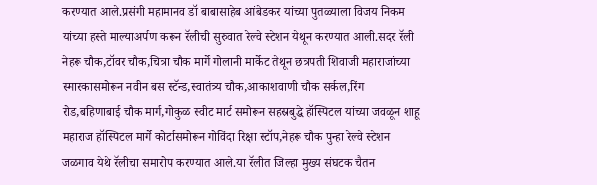करण्यात आले.प्रसंगी महामानव डॉ बाबासाहेब आंबेडकर यांच्या पुतळ्याला विजय निकम यांच्या हस्ते माल्याअर्पण करून रॅलीची सुरुवात रेल्वे स्टेशन येथून करण्यात आली.सदर रॅली नेहरू चौक,टॉवर चौक,चित्रा चौक मार्गे गोलानी मार्केट तेथून छत्रपती शिवाजी महाराजांच्या स्मारकासमोरून नवीन बस स्टॅन्ड,स्वातंत्र्य चौक,आकाशवाणी चौक सर्कल,रिंग रोड,बहिणाबाई चौक मार्ग,गोकुळ स्वीट मार्ट समोरून सहस्रबुद्धे हॉस्पिटल यांच्या जवळून शाहू महाराज हॉस्पिटल मार्गे कोर्टासमोरून गोविंदा रिक्षा स्टॉप,नेहरू चौक पुन्हा रेल्वे स्टेशन जळगाव येथे रॅलीचा समारोप करण्यात आले.या रॅलीत जिल्हा मुख्य संघटक चैतन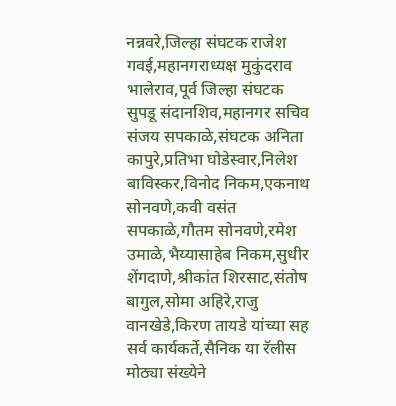नन्नवरे,जिल्हा संघटक राजेश गवई,महानगराध्यक्ष मुकुंदराव भालेराव,पूर्व जिल्हा संघटक सुपडू संदानशिव,महानगर सचिव संजय सपकाळे,संघटक अनिता कापुरे,प्रतिभा घोडेस्वार,निलेश बाविस्कर,विनोद निकम,एकनाथ सोनवणे,कवी वसंत सपकाळे,गौतम सोनवणे,रमेश उमाळे,भैय्यासाहेब निकम,सुधीर शेंगदाणे,श्रीकांत शिरसाट,संतोष बागुल,सोमा अहिरे,राजु वानखेडे,किरण तायडे यांच्या सह सर्व कार्यकर्ते,सैनिक या रॅलीस मोठ्या संख्येने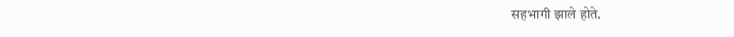सहभागी झाले होते.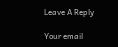Leave A Reply

Your email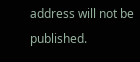address will not be published.